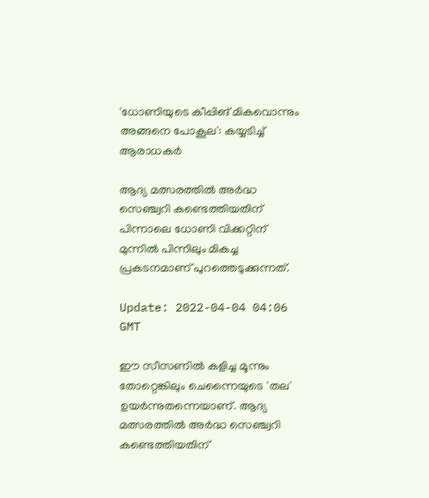'ധോണിയുടെ കീപ്പിങ് മികവൊന്നും അങ്ങനെ പോകൂല': കയ്യടിച്ച് ആരാധകർ

ആദ്യ മത്സരത്തിൽ അർദ്ധ സെഞ്ച്വറി കണ്ടെത്തിയതിന് പിന്നാലെ ധോണി വിക്കറ്റിന് മുന്നിൽ പിന്നിലും മികച്ച പ്രകടനമാണ് പുറത്തെടുക്കുന്നത്.

Update: 2022-04-04 04:06 GMT

ഈ സീസണിൽ കളിച്ച മൂന്നും തോറ്റെങ്കിലും ചെന്നൈയുടെ 'തല' ഉയർന്നുതന്നെയാണ്. ആദ്യ മത്സരത്തിൽ അർദ്ധ സെഞ്ച്വറി കണ്ടെത്തിയതിന്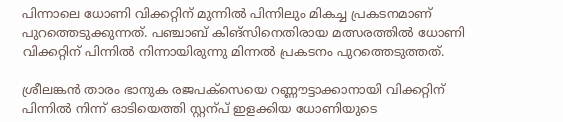പിന്നാലെ ധോണി വിക്കറ്റിന് മുന്നിൽ പിന്നിലും മികച്ച പ്രകടനമാണ് പുറത്തെടുക്കുന്നത്. പഞ്ചാബ് കിങ്‌സിനെതിരായ മത്സരത്തിൽ ധോണി വിക്കറ്റിന് പിന്നിൽ നിന്നായിരുന്നു മിന്നൽ പ്രകടനം പുറത്തെടുത്തത്.

ശ്രീലങ്കന്‍ താരം ഭാനുക രജപക്സെയെ റണ്ണൗട്ടാക്കാനായി വിക്കറ്റിന് പിന്നില്‍ നിന്ന് ഓടിയെത്തി സ്റ്റന്പ് ഇളക്കിയ ധോണിയുടെ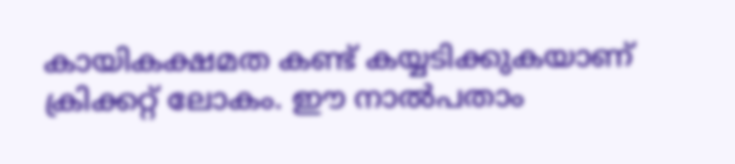കായികക്ഷമത കണ്ട് കയ്യടിക്കുകയാണ് ക്രിക്കറ്റ് ലോകം. ഈ നാല്‍പതാം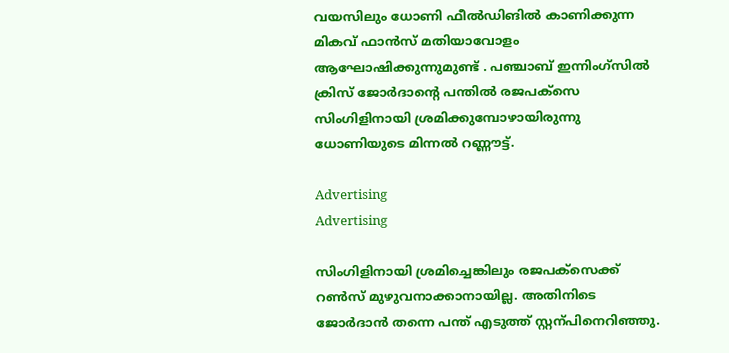വയസിലും ധോണി ഫീല്‍ഡിങില്‍ കാണിക്കുന്ന മികവ് ഫാന്‍സ് മതിയാവോളം ആഘോഷിക്കുന്നുമുണ്ട് . പഞ്ചാബ് ഇന്നിംഗ്സില്‍ ക്രിസ് ജോര്‍ദാന്‍റെ പന്തില്‍ രജപക്സെ സിംഗിളിനായി ശ്രമിക്കുമ്പോഴായിരുന്നു ധോണിയുടെ മിന്നല്‍ റണ്ണൗട്ട്.

Advertising
Advertising

സിംഗിളിനായി ശ്രമിച്ചെങ്കിലും രജപക്സെക്ക് റണ്‍സ് മുഴുവനാക്കാനായില്ല. അതിനിടെ ജോര്‍ദാന്‍ തന്നെ പന്ത് എടുത്ത് സ്റ്റന്പിനെറിഞ്ഞു.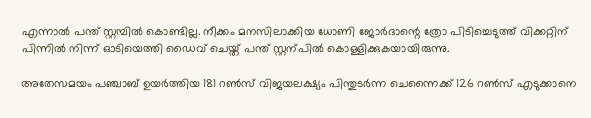എന്നാല്‍ പന്ത് സ്റ്റമ്പില്‍ കൊണ്ടില്ല. നീക്കം മനസിലാക്കിയ ധോണി ജോര്‍ദാന്റെ ത്രോ പിടിച്ചെടുത്ത് വിക്കറ്റിന് പിന്നില്‍ നിന്ന് ഓടിയെത്തി ഡൈവ് ചെയ്ത് പന്ത് സ്റ്റന്പില്‍ കൊള്ളിക്കുകയായിരുന്നു.

അതേസമയം പഞ്ചാബ് ഉയർത്തിയ 181 റൺസ് വിജയലക്ഷ്യം പിന്തുടർന്ന ചെന്നൈക്ക് 126 റണ്‍സ് എടുക്കാനെ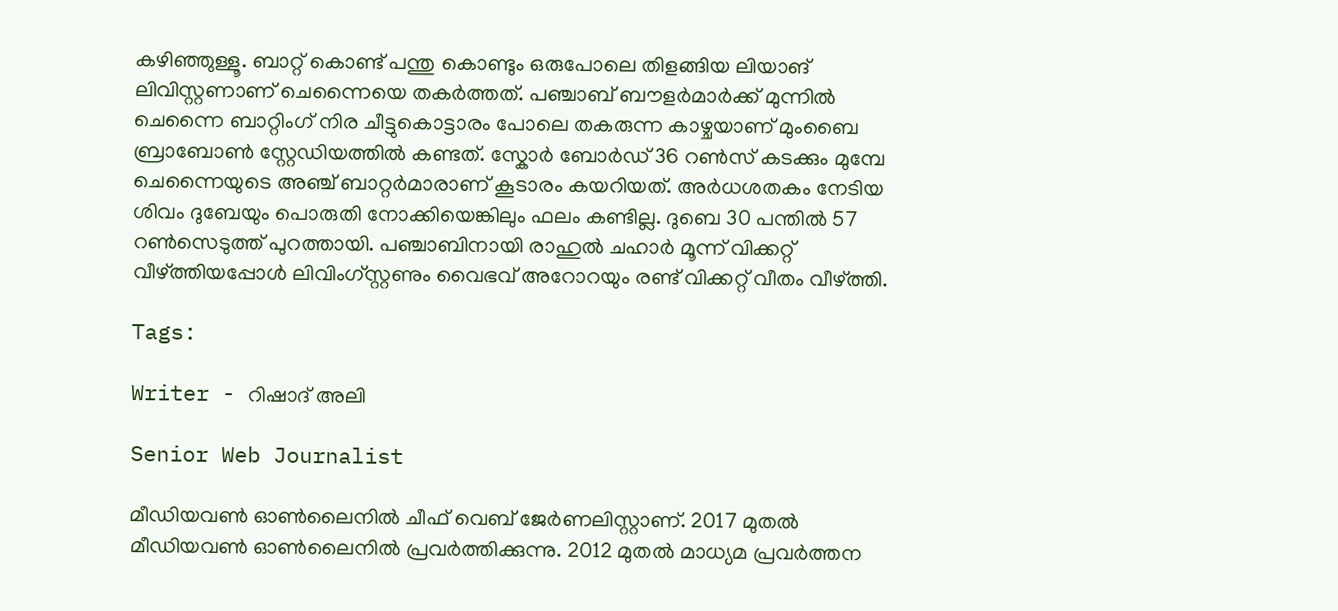കഴിഞ്ഞുള്ളൂ. ബാറ്റ് കൊണ്ട് പന്തു കൊണ്ടും ഒരുപോലെ തിളങ്ങിയ ലിയാങ് ലിവിസ്റ്റണാണ് ചെന്നൈയെ തകര്‍ത്തത്. പഞ്ചാബ് ബൗളർമാർക്ക് മുന്നിൽ ചെന്നൈ ബാറ്റിംഗ് നിര ചീട്ടുകൊട്ടാരം പോലെ തകരുന്ന കാഴ്ചയാണ് മുംബൈ ബ്രാബോൺ സ്റ്റേഡിയത്തിൽ കണ്ടത്. സ്കോര്‍ ബോര്‍ഡ് 36 റണ്‍സ് കടക്കും മുമ്പേ ചെന്നൈയുടെ അഞ്ച് ബാറ്റര്‍മാരാണ് കൂടാരം കയറിയത്. അര്‍ധശതകം നേടിയ ശിവം ദുബേയും പൊരുതി നോക്കിയെങ്കിലും ഫലം കണ്ടില്ല. ദുബെ 30 പന്തില്‍ 57 റണ്‍സെടുത്ത് പുറത്തായി. പഞ്ചാബിനായി രാഹുല്‍ ചഹാര്‍ മൂന്ന് വിക്കറ്റ് വീഴ്ത്തിയപ്പോള്‍ ലിവിംഗ്സ്റ്റണും വൈഭവ് അറോറയും രണ്ട് വിക്കറ്റ് വീതം വീഴ്ത്തി.

Tags:

Writer - റിഷാദ് അലി

Senior Web Journalist

മീഡിയവൺ ഓൺലൈനിൽ ചീഫ് വെബ് ജേർണലിസ്റ്റാണ്. 2017 മുതൽ മീഡിയവൺ ഓൺലൈനിൽ പ്രവർത്തിക്കുന്നു. 2012 മുതൽ മാധ്യമ പ്രവർത്തന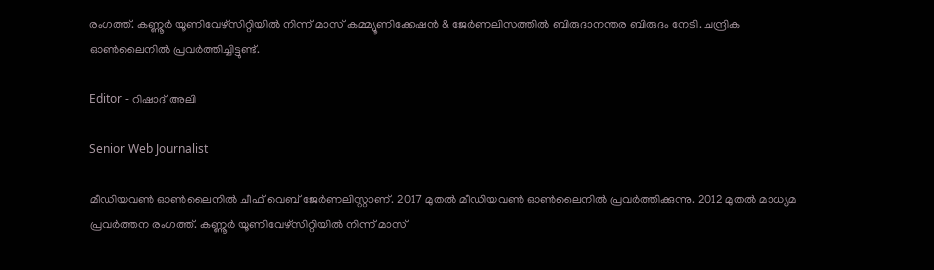രംഗത്ത്. കണ്ണൂര്‍ യൂണിവേഴ്‌സിറ്റിയിൽ നിന്ന് മാസ് കമ്മ്യൂണിക്കേഷന്‍ & ജേര്‍ണലിസത്തില്‍ ബിരുദാനന്തര ബിരുദം നേടി. ചന്ദ്രിക ഓണ്‍ലൈനില്‍ പ്രവര്‍ത്തിച്ചിട്ടുണ്ട്.

Editor - റിഷാദ് അലി

Senior Web Journalist

മീഡിയവൺ ഓൺലൈനിൽ ചീഫ് വെബ് ജേർണലിസ്റ്റാണ്. 2017 മുതൽ മീഡിയവൺ ഓൺലൈനിൽ പ്രവർത്തിക്കുന്നു. 2012 മുതൽ മാധ്യമ പ്രവർത്തന രംഗത്ത്. കണ്ണൂര്‍ യൂണിവേഴ്‌സിറ്റിയിൽ നിന്ന് മാസ്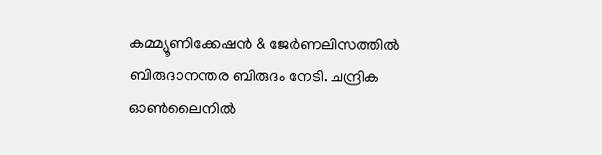കമ്മ്യൂണിക്കേഷന്‍ & ജേര്‍ണലിസത്തില്‍ ബിരുദാനന്തര ബിരുദം നേടി. ചന്ദ്രിക ഓണ്‍ലൈനില്‍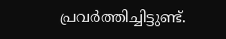പ്രവര്‍ത്തിച്ചിട്ടുണ്ട്.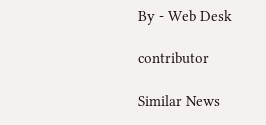By - Web Desk

contributor

Similar News